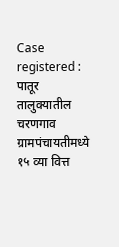Case registered : पातूर तालुक्यातील चरणगाव ग्रामपंचायतीमध्ये १५ व्या वित्त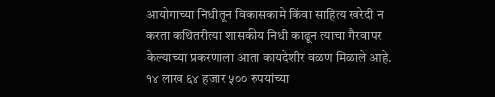आयोगाच्या निधीतून विकासकामे किंवा साहित्य खरेदी न करता कथितरीत्या शासकीय निधी काढून त्याचा गैरवापर केल्याच्या प्रकरणाला आता कायदेशीर वळण मिळाले आहे. १४ लाख ६४ हजार ५०० रुपयांच्या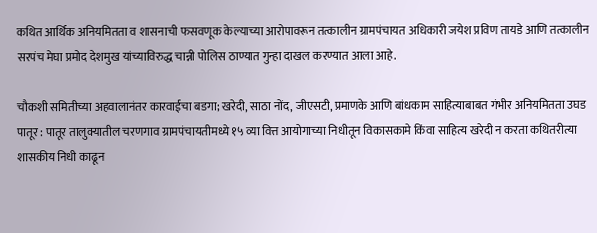कथित आर्थिक अनियमितता व शासनाची फसवणूक केल्याच्या आरोपावरून तत्कालीन ग्रामपंचायत अधिकारी जयेश प्रविण तायडे आणि तत्कालीन सरपंच मेघा प्रमोद देशमुख यांच्याविरुद्ध चान्नी पोलिस ठाण्यात गुन्हा दाखल करण्यात आला आहे.

चौकशी समितीच्या अहवालानंतर कारवाईचा बडगा; खरेदी, साठा नोंद, जीएसटी, प्रमाणके आणि बांधकाम साहित्याबाबत गंभीर अनियमितता उघड
पातूर : पातूर तालुक्यातील चरणगाव ग्रामपंचायतीमध्ये १५ व्या वित्त आयोगाच्या निधीतून विकासकामे किंवा साहित्य खरेदी न करता कथितरीत्या शासकीय निधी काढून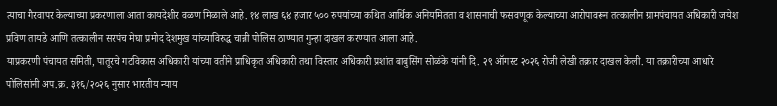त्याचा गैरवापर केल्याच्या प्रकरणाला आता कायदेशीर वळण मिळाले आहे. १४ लाख ६४ हजार ५०० रुपयांच्या कथित आर्थिक अनियमितता व शासनाची फसवणूक केल्याच्या आरोपावरून तत्कालीन ग्रामपंचायत अधिकारी जयेश प्रविण तायडे आणि तत्कालीन सरपंच मेघा प्रमोद देशमुख यांच्याविरुद्ध चान्नी पोलिस ठाण्यात गुन्हा दाखल करण्यात आला आहे.
याप्रकरणी पंचायत समिती, पातूरचे गटविकास अधिकारी यांच्या वतीने प्राधिकृत अधिकारी तथा विस्तार अधिकारी प्रशांत बाबुसिंग सोळंके यांनी दि. २९ ऑगस्ट २०२६ रोजी लेखी तक्रार दाखल केली. या तक्रारीच्या आधारे पोलिसांनी अप.क्र. ३१६/२०२६ नुसार भारतीय न्याय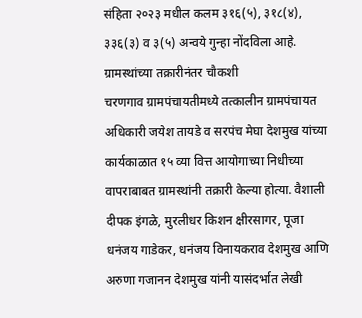संहिता २०२३ मधील कलम ३१६(५), ३१८(४), ३३६(३) व ३(५) अन्वये गुन्हा नोंदविला आहे.
ग्रामस्थांच्या तक्रारीनंतर चौकशी
चरणगाव ग्रामपंचायतीमध्ये तत्कालीन ग्रामपंचायत अधिकारी जयेश तायडे व सरपंच मेघा देशमुख यांच्या कार्यकाळात १५ व्या वित्त आयोगाच्या निधीच्या वापराबाबत ग्रामस्थांनी तक्रारी केल्या होत्या. वैशाली दीपक इंगळे, मुरलीधर किशन क्षीरसागर, पूजा धनंजय गाडेकर, धनंजय विनायकराव देशमुख आणि अरुणा गजानन देशमुख यांनी यासंदर्भात लेखी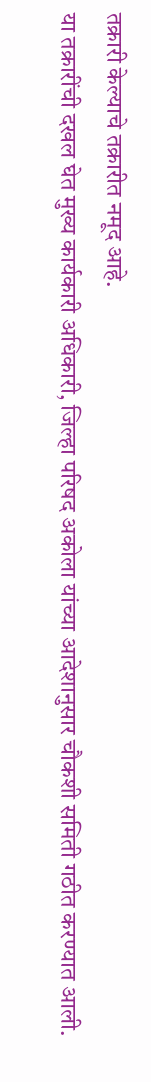तक्रारी केल्याचे तक्रारीत नमूद आहे.
या तक्रारींची दखल घेत मुख्य कार्यकारी अधिकारी, जिल्हा परिषद अकोला यांच्या आदेशानुसार चौकशी समिती गठीत करण्यात आली.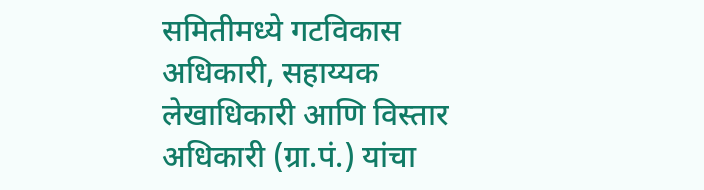समितीमध्ये गटविकास अधिकारी, सहाय्यक लेखाधिकारी आणि विस्तार अधिकारी (ग्रा.पं.) यांचा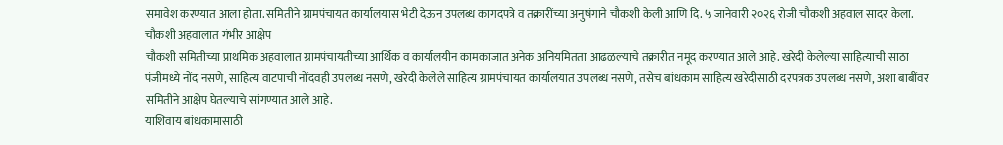समावेश करण्यात आला होता. समितीने ग्रामपंचायत कार्यालयास भेटी देऊन उपलब्ध कागदपत्रे व तक्रारींच्या अनुषंगाने चौकशी केली आणि दि. ५ जानेवारी २०२६ रोजी चौकशी अहवाल सादर केला.
चौकशी अहवालात गंभीर आक्षेप
चौकशी समितीच्या प्राथमिक अहवालात ग्रामपंचायतीच्या आर्थिक व कार्यालयीन कामकाजात अनेक अनियमितता आढळल्याचे तक्रारीत नमूद करण्यात आले आहे. खरेदी केलेल्या साहित्याची साठा पंजीमध्ये नोंद नसणे, साहित्य वाटपाची नोंदवही उपलब्ध नसणे, खरेदी केलेले साहित्य ग्रामपंचायत कार्यालयात उपलब्ध नसणे, तसेच बांधकाम साहित्य खरेदीसाठी दरपत्रक उपलब्ध नसणे, अशा बाबींवर समितीने आक्षेप घेतल्याचे सांगण्यात आले आहे.
याशिवाय बांधकामासाठी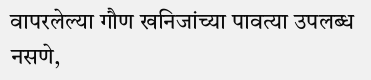वापरलेल्या गौण खनिजांच्या पावत्या उपलब्ध नसणे,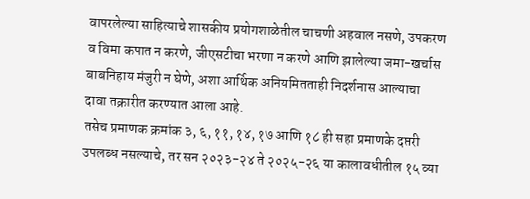वापरलेल्या साहित्याचे शासकीय प्रयोगशाळेतील चाचणी अहवाल नसणे, उपकरण व विमा कपात न करणे, जीएसटीचा भरणा न करणे आणि झालेल्या जमा-खर्चास बाबनिहाय मंजुरी न घेणे, अशा आर्थिक अनियमितताही निदर्शनास आल्याचा दावा तक्रारीत करण्यात आला आहे.
तसेच प्रमाणक क्रमांक ३, ६, ११, १४, १७ आणि १८ ही सहा प्रमाणके दप्तरी उपलब्ध नसल्याचे, तर सन २०२३-२४ ते २०२५-२६ या कालावधीतील १५ व्या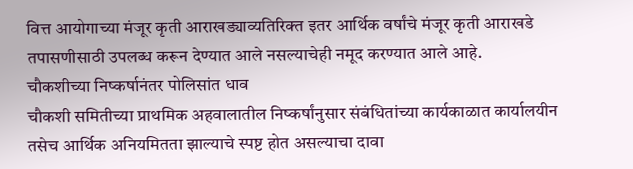वित्त आयोगाच्या मंजूर कृती आराखड्याव्यतिरिक्त इतर आर्थिक वर्षांचे मंजूर कृती आराखडे तपासणीसाठी उपलब्ध करून देण्यात आले नसल्याचेही नमूद करण्यात आले आहे.
चौकशीच्या निष्कर्षानंतर पोलिसांत धाव
चौकशी समितीच्या प्राथमिक अहवालातील निष्कर्षांनुसार संबंधितांच्या कार्यकाळात कार्यालयीन तसेच आर्थिक अनियमितता झाल्याचे स्पष्ट होत असल्याचा दावा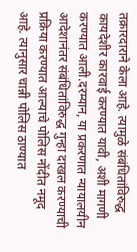तक्रारदाराने केला आहे. त्यामुळे संबंधितांविरुद्ध कायदेशीर कारवाई करण्यात यावी, अशी मागणी करण्यात आली.दरम्यान, या प्रकरणात न्यायालयीन आदेशानंतर संबंधितांविरुद्ध गुन्हा दाखल करण्याची प्रक्रिया करण्यात आल्याचे पोलिस नोंदीत नमूद आहे. त्यानुसार चान्नी पोलिस ठाण्यात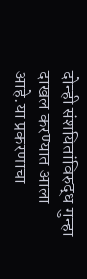दोन्ही संशयितांविरुद्ध गुन्हा दाखल करण्यात आला आहे.या प्रकरणाचा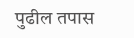पुढील तपास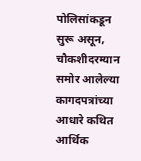पोलिसांकडून सुरू असून, चौकशीदरम्यान समोर आलेल्या कागदपत्रांच्या आधारे कथित आर्थिक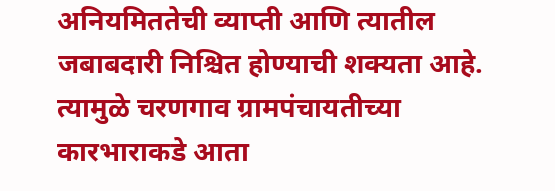अनियमिततेची व्याप्ती आणि त्यातील जबाबदारी निश्चित होण्याची शक्यता आहे. त्यामुळे चरणगाव ग्रामपंचायतीच्या कारभाराकडे आता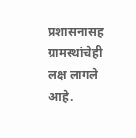प्रशासनासह ग्रामस्थांचेही लक्ष लागले आहे.